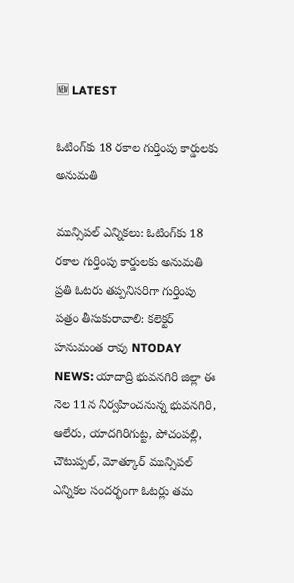🆕 LATEST

ఓటింగ్‌కు 18 రకాల గుర్తింపు కార్డులకు అనుమతి

మున్సిపల్ ఎన్నికలు: ఓటింగ్‌కు 18 రకాల గుర్తింపు కార్డులకు అనుమతి ప్రతి ఓటరు తప్పనిసరిగా గుర్తింపు పత్రం తీసుకురావాలి: కలెక్టర్ హనుమంత రావు NTODAY NEWS: యాదాద్రి భువనగిరి జిల్లా ఈ నెల 11న నిర్వహించనున్న భువనగిరి, ఆలేరు, యాదగిరిగుట్ట, పోచంపల్లి, చౌటుప్పల్, మోత్కూర్ మున్సిపల్ ఎన్నికల సందర్భంగా ఓటర్లు తమ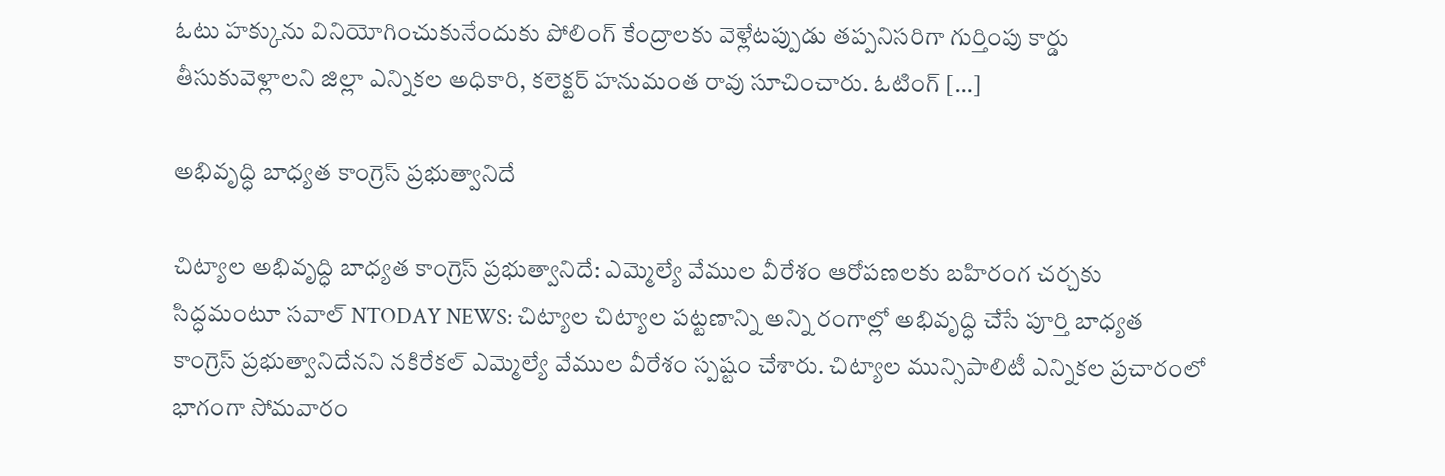ఓటు హక్కును వినియోగించుకునేందుకు పోలింగ్ కేంద్రాలకు వెళ్లేటప్పుడు తప్పనిసరిగా గుర్తింపు కార్డు తీసుకువెళ్లాలని జిల్లా ఎన్నికల అధికారి, కలెక్టర్ హనుమంత రావు సూచించారు. ఓటింగ్ […]

అభివృద్ధి బాధ్యత కాంగ్రెస్ ప్రభుత్వానిదే

చిట్యాల అభివృద్ధి బాధ్యత కాంగ్రెస్ ప్రభుత్వానిదే: ఎమ్మెల్యే వేముల వీరేశం ఆరోపణలకు బహిరంగ చర్చకు సిద్ధమంటూ సవాల్ NTODAY NEWS: చిట్యాల చిట్యాల పట్టణాన్ని అన్ని రంగాల్లో అభివృద్ధి చేసే పూర్తి బాధ్యత కాంగ్రెస్ ప్రభుత్వానిదేనని నకిరేకల్ ఎమ్మెల్యే వేముల వీరేశం స్పష్టం చేశారు. చిట్యాల మున్సిపాలిటీ ఎన్నికల ప్రచారంలో భాగంగా సోమవారం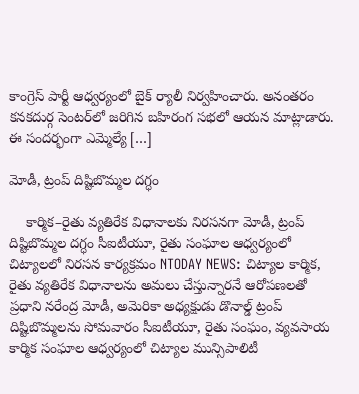కాంగ్రెస్ పార్టీ ఆధ్వర్యంలో బైక్ ర్యాలీ నిర్వహించారు. అనంతరం కనకదుర్గ సెంటర్‌లో జరిగిన బహిరంగ సభలో ఆయన మాట్లాడారు. ఈ సందర్భంగా ఎమ్మెల్యే […]

మోడీ, ట్రంప్ దిష్టిబొమ్మల దగ్ధం

    కార్మిక–రైతు వ్యతిరేక విధానాలకు నిరసనగా మోడీ, ట్రంప్ దిష్టిబొమ్మల దగ్ధం సీఐటీయూ, రైతు సంఘాల ఆధ్వర్యంలో చిట్యాలలో నిరసన కార్యక్రమం NTODAY NEWS: చిట్యాల కార్మిక, రైతు వ్యతిరేక విధానాలను అమలు చేస్తున్నారనే ఆరోపణలతో ప్రధాని నరేంద్ర మోడీ, అమెరికా అధ్యక్షుడు డొనాల్డ్ ట్రంప్ దిష్టిబొమ్మలను సోమవారం సీఐటీయూ, రైతు సంఘం, వ్యవసాయ కార్మిక సంఘాల ఆధ్వర్యంలో చిట్యాల మున్సిపాలిటీ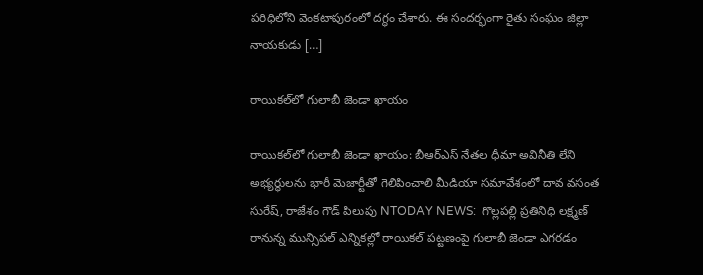పరిధిలోని వెంకటాపురంలో దగ్ధం చేశారు. ఈ సందర్భంగా రైతు సంఘం జిల్లా నాయకుడు […]

రాయికల్‌లో గులాబీ జెండా ఖాయం

రాయికల్‌లో గులాబీ జెండా ఖాయం: బీఆర్‌ఎస్ నేతల ధీమా అవినీతి లేని అభ్యర్థులను భారీ మెజార్టీతో గెలిపించాలి మీడియా సమావేశంలో దావ వసంత సురేష్, రాజేశం గౌడ్ పిలుపు NTODAY NEWS:  గొల్లపల్లి ప్రతినిధి లక్ష్మణ్ రానున్న మున్సిపల్ ఎన్నికల్లో రాయికల్ పట్టణంపై గులాబీ జెండా ఎగరడం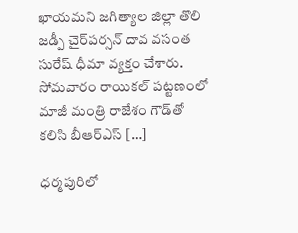ఖాయమని జగిత్యాల జిల్లా తొలి జడ్పీ చైర్‌పర్సన్ దావ వసంత సురేష్ ధీమా వ్యక్తం చేశారు. సోమవారం రాయికల్ పట్టణంలో మాజీ మంత్రి రాజేశం గౌడ్‌తో కలిసి బీఆర్‌ఎస్ […]

ధర్మపురిలో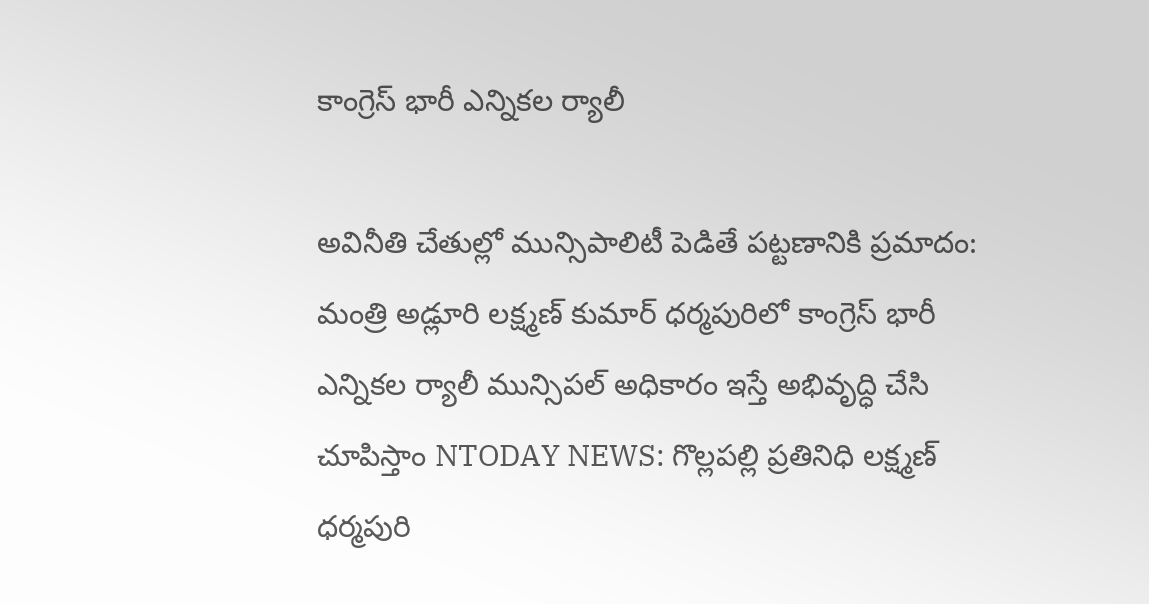కాంగ్రెస్ భారీ ఎన్నికల ర్యాలీ

అవినీతి చేతుల్లో మున్సిపాలిటీ పెడితే పట్టణానికి ప్రమాదం: మంత్రి అడ్లూరి లక్ష్మణ్ కుమార్ ధర్మపురిలో కాంగ్రెస్ భారీ ఎన్నికల ర్యాలీ మున్సిపల్ అధికారం ఇస్తే అభివృద్ధి చేసి చూపిస్తాం NTODAY NEWS: గొల్లపల్లి ప్రతినిధి లక్ష్మణ్ ధర్మపురి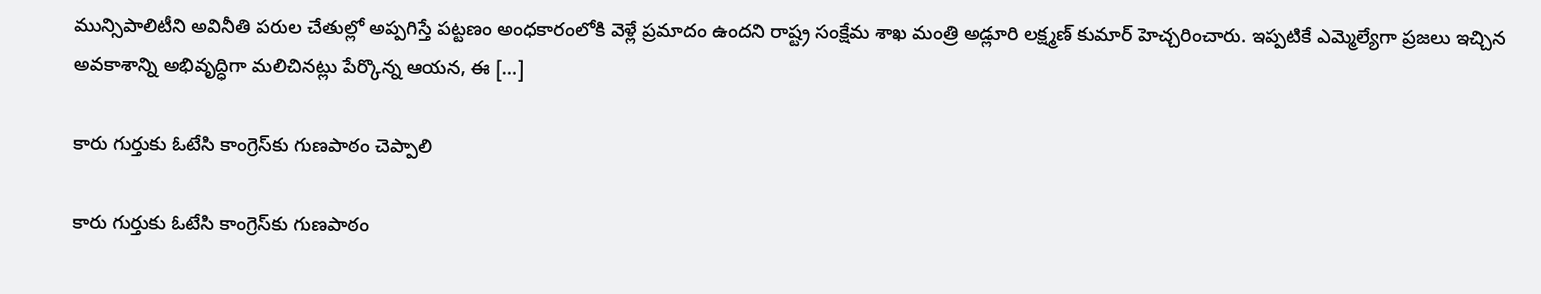మున్సిపాలిటీని అవినీతి పరుల చేతుల్లో అప్పగిస్తే పట్టణం అంధకారంలోకి వెళ్లే ప్రమాదం ఉందని రాష్ట్ర సంక్షేమ శాఖ మంత్రి అడ్లూరి లక్ష్మణ్ కుమార్ హెచ్చరించారు. ఇప్పటికే ఎమ్మెల్యేగా ప్రజలు ఇచ్చిన అవకాశాన్ని అభివృద్ధిగా మలిచినట్లు పేర్కొన్న ఆయన, ఈ […]

కారు గుర్తుకు ఓటేసి కాంగ్రెస్‌కు గుణపాఠం చెప్పాలి

కారు గుర్తుకు ఓటేసి కాంగ్రెస్‌కు గుణపాఠం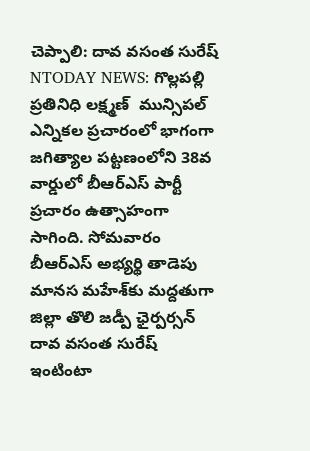చెప్పాలి: దావ వసంత సురేష్ NTODAY NEWS: గొల్లపల్లి ప్రతినిధి లక్ష్మణ్  మున్సిపల్ ఎన్నికల ప్రచారంలో భాగంగా జగిత్యాల పట్టణంలోని 38వ వార్డులో బీఆర్‌ఎస్ పార్టీ ప్రచారం ఉత్సాహంగా సాగింది. సోమవారం బీఆర్‌ఎస్ అభ్యర్థి తాడెపు మానస మహేశ్‌కు మద్దతుగా జిల్లా తొలి జడ్పీ ఛైర్పర్సన్ దావ వసంత సురేష్ ఇంటింటా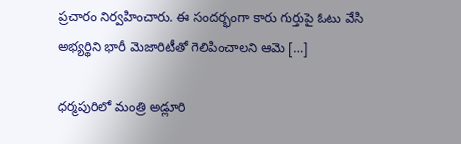ప్రచారం నిర్వహించారు. ఈ సందర్భంగా కారు గుర్తుపై ఓటు వేసి అభ్యర్థిని భారీ మెజారిటీతో గెలిపించాలని ఆమె […]

ధర్మపురిలో మంత్రి అడ్లూరి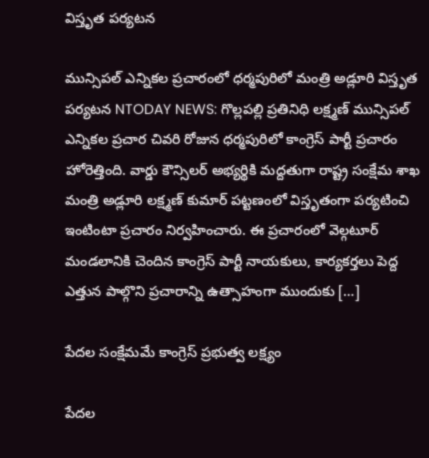విస్తృత పర్యటన

మున్సిపల్ ఎన్నికల ప్రచారంలో ధర్మపురిలో మంత్రి అడ్లూరి విస్తృత పర్యటన NTODAY NEWS: గొల్లపల్లి ప్రతినిధి లక్ష్మణ్ మున్సిపల్ ఎన్నికల ప్రచార చివరి రోజున ధర్మపురిలో కాంగ్రెస్ పార్టీ ప్రచారం హోరెత్తింది. వార్డు కౌన్సిలర్ అభ్యర్థికి మద్దతుగా రాష్ట్ర సంక్షేమ శాఖ మంత్రి అడ్లూరి లక్ష్మణ్ కుమార్ పట్టణంలో విస్తృతంగా పర్యటించి ఇంటింటా ప్రచారం నిర్వహించారు. ఈ ప్రచారంలో వెల్గటూర్ మండలానికి చెందిన కాంగ్రెస్ పార్టీ నాయకులు, కార్యకర్తలు పెద్ద ఎత్తున పాల్గొని ప్రచారాన్ని ఉత్సాహంగా ముందుకు […]

పేదల సంక్షేమమే కాంగ్రెస్ ప్రభుత్వ లక్ష్యం

పేదల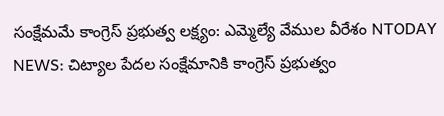సంక్షేమమే కాంగ్రెస్ ప్రభుత్వ లక్ష్యం: ఎమ్మెల్యే వేముల వీరేశం NTODAY NEWS: చిట్యాల పేదల సంక్షేమానికి కాంగ్రెస్ ప్రభుత్వం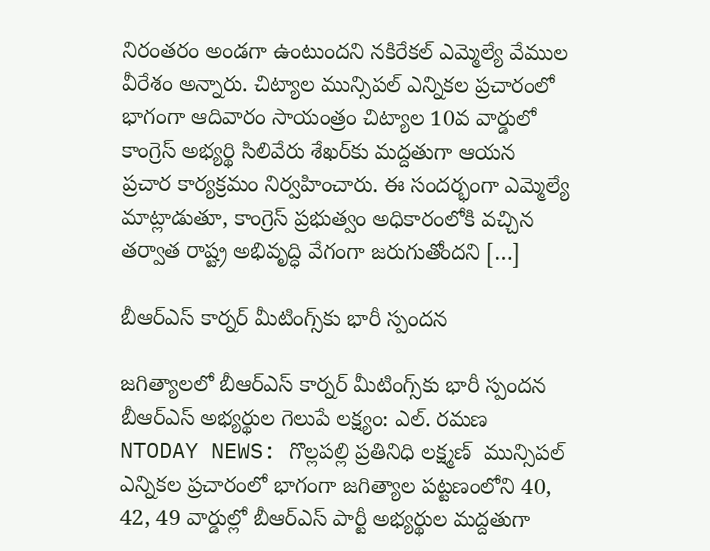నిరంతరం అండగా ఉంటుందని నకిరేకల్ ఎమ్మెల్యే వేముల వీరేశం అన్నారు. చిట్యాల మున్సిపల్ ఎన్నికల ప్రచారంలో భాగంగా ఆదివారం సాయంత్రం చిట్యాల 10వ వార్డులో కాంగ్రెస్ అభ్యర్థి సిలివేరు శేఖర్‌కు మద్దతుగా ఆయన ప్రచార కార్యక్రమం నిర్వహించారు. ఈ సందర్భంగా ఎమ్మెల్యే మాట్లాడుతూ, కాంగ్రెస్ ప్రభుత్వం అధికారంలోకి వచ్చిన తర్వాత రాష్ట్ర అభివృద్ధి వేగంగా జరుగుతోందని […]

బీఆర్‌ఎస్ కార్నర్ మీటింగ్స్‌కు భారీ స్పందన

జగిత్యాలలో బీఆర్‌ఎస్ కార్నర్ మీటింగ్స్‌కు భారీ స్పందన బీఆర్‌ఎస్ అభ్యర్థుల గెలుపే లక్ష్యం: ఎల్. రమణ NTODAY NEWS: గొల్లపల్లి ప్రతినిధి లక్ష్మణ్  మున్సిపల్ ఎన్నికల ప్రచారంలో భాగంగా జగిత్యాల పట్టణంలోని 40, 42, 49 వార్డుల్లో బీఆర్‌ఎస్ పార్టీ అభ్యర్థుల మద్దతుగా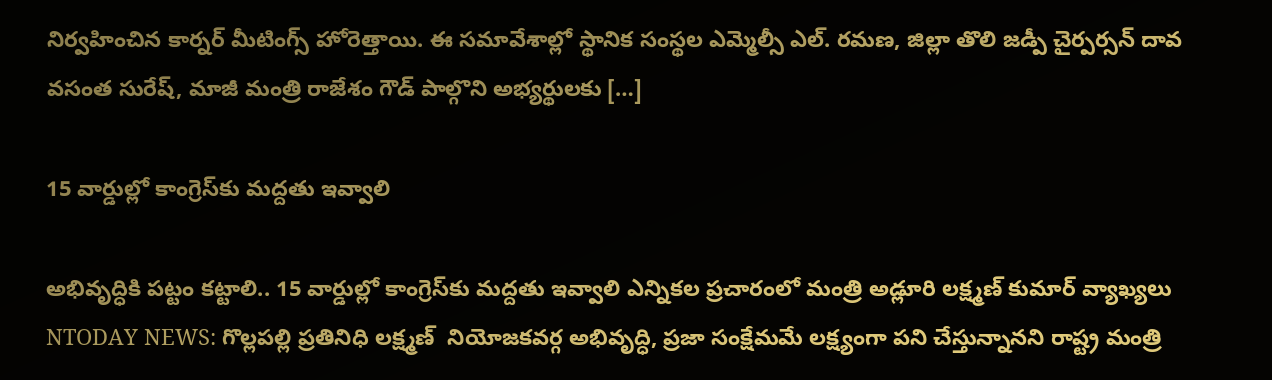నిర్వహించిన కార్నర్ మీటింగ్స్ హోరెత్తాయి. ఈ సమావేశాల్లో స్థానిక సంస్థల ఎమ్మెల్సీ ఎల్. రమణ, జిల్లా తొలి జడ్పీ చైర్పర్సన్ దావ వసంత సురేష్, మాజీ మంత్రి రాజేశం గౌడ్ పాల్గొని అభ్యర్థులకు […]

15 వార్డుల్లో కాంగ్రెస్‌కు మద్దతు ఇవ్వాలి

అభివృద్ధికి పట్టం కట్టాలి.. 15 వార్డుల్లో కాంగ్రెస్‌కు మద్దతు ఇవ్వాలి ఎన్నికల ప్రచారంలో మంత్రి అడ్లూరి లక్ష్మణ్ కుమార్ వ్యాఖ్యలు NTODAY NEWS: గొల్లపల్లి ప్రతినిధి లక్ష్మణ్  నియోజకవర్గ అభివృద్ధి, ప్రజా సంక్షేమమే లక్ష్యంగా పని చేస్తున్నానని రాష్ట్ర మంత్రి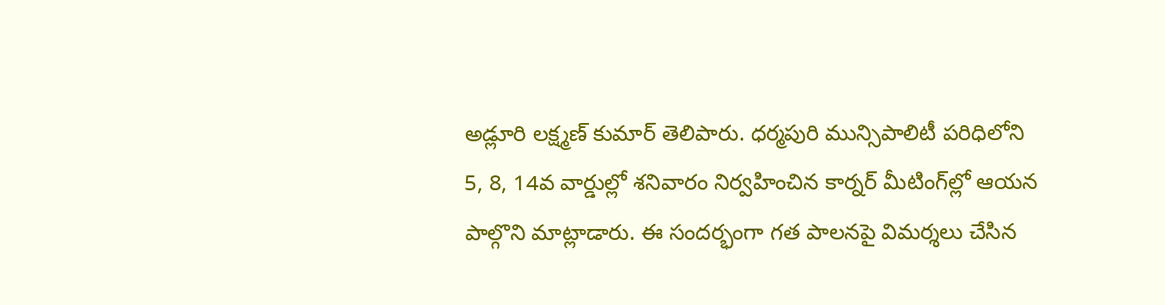అడ్లూరి లక్ష్మణ్ కుమార్ తెలిపారు. ధర్మపురి మున్సిపాలిటీ పరిధిలోని 5, 8, 14వ వార్డుల్లో శనివారం నిర్వహించిన కార్నర్ మీటింగ్‌ల్లో ఆయన పాల్గొని మాట్లాడారు. ఈ సందర్భంగా గత పాలనపై విమర్శలు చేసిన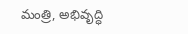మంత్రి, అభివృద్ధి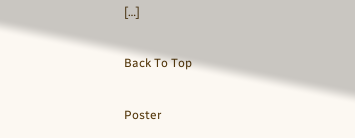[…]

Back To Top

Poster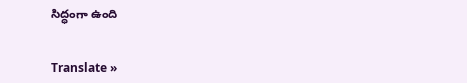సిద్ధంగా ఉంది


Translate »